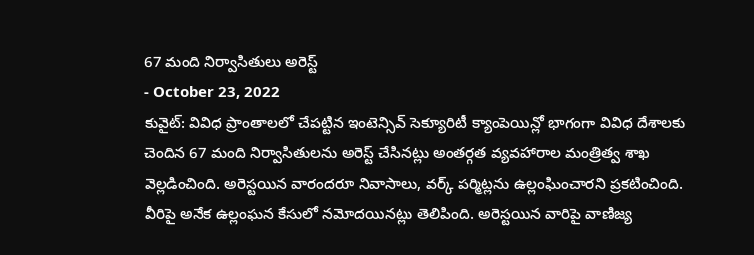67 మంది నిర్వాసితులు అరెస్ట్
- October 23, 2022
కువైట్: వివిధ ప్రాంతాలలో చేపట్టిన ఇంటెన్సివ్ సెక్యూరిటీ క్యాంపెయిన్లో భాగంగా వివిధ దేశాలకు చెందిన 67 మంది నిర్వాసితులను అరెస్ట్ చేసినట్లు అంతర్గత వ్యవహారాల మంత్రిత్వ శాఖ వెల్లడించింది. అరెస్టయిన వారందరూ నివాసాలు, వర్క్ పర్మిట్లను ఉల్లంఘించారని ప్రకటించింది. వీరిపై అనేక ఉల్లంఘన కేసులో నమోదయినట్లు తెలిపింది. అరెస్టయిన వారిపై వాణిజ్య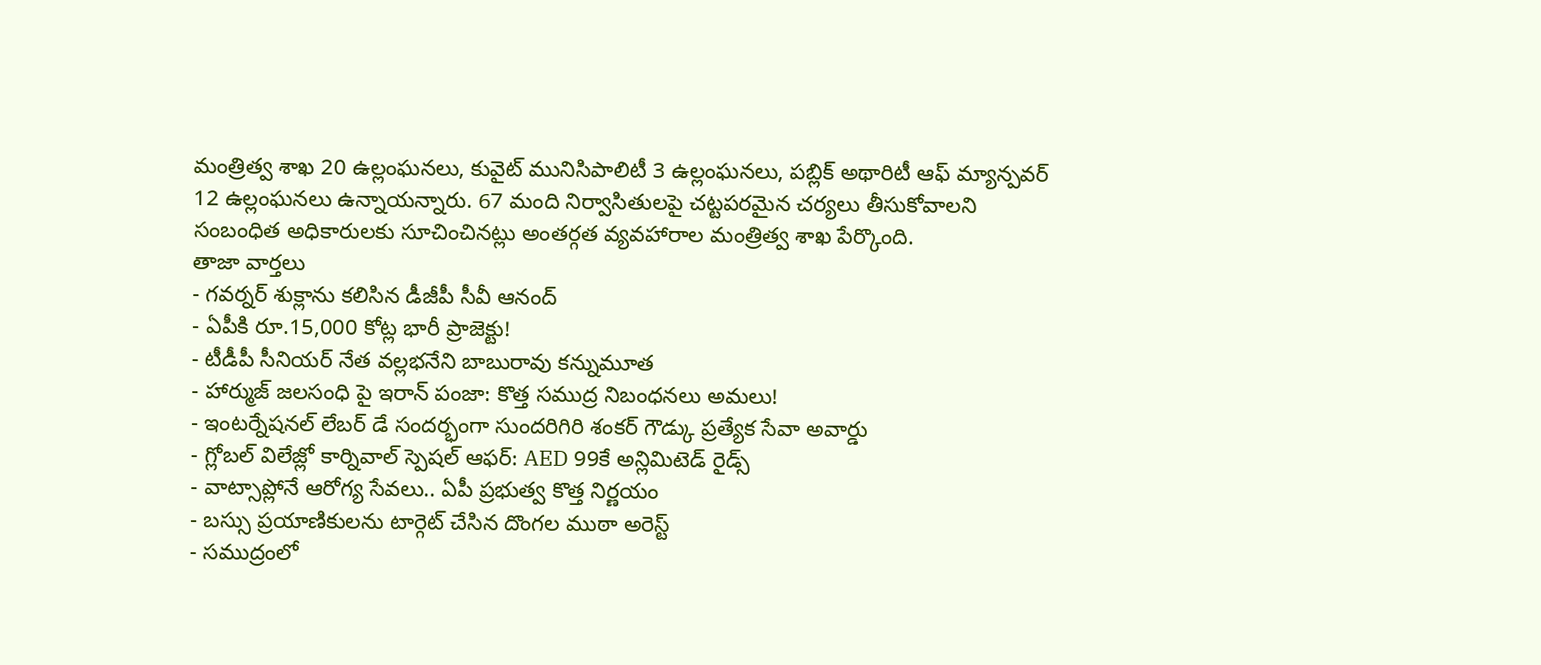మంత్రిత్వ శాఖ 20 ఉల్లంఘనలు, కువైట్ మునిసిపాలిటీ 3 ఉల్లంఘనలు, పబ్లిక్ అథారిటీ ఆఫ్ మ్యాన్పవర్ 12 ఉల్లంఘనలు ఉన్నాయన్నారు. 67 మంది నిర్వాసితులపై చట్టపరమైన చర్యలు తీసుకోవాలని సంబంధిత అధికారులకు సూచించినట్లు అంతర్గత వ్యవహారాల మంత్రిత్వ శాఖ పేర్కొంది.
తాజా వార్తలు
- గవర్నర్ శుక్లాను కలిసిన డీజీపీ సీవీ ఆనంద్
- ఏపీకి రూ.15,000 కోట్ల భారీ ప్రాజెక్టు!
- టీడీపీ సీనియర్ నేత వల్లభనేని బాబురావు కన్నుమూత
- హార్ముజ్ జలసంధి పై ఇరాన్ పంజా: కొత్త సముద్ర నిబంధనలు అమలు!
- ఇంటర్నేషనల్ లేబర్ డే సందర్భంగా సుందరిగిరి శంకర్ గౌడ్కు ప్రత్యేక సేవా అవార్డు
- గ్లోబల్ విలేజ్లో కార్నివాల్ స్పెషల్ ఆఫర్: AED 99కే అన్లిమిటెడ్ రైడ్స్
- వాట్సాప్లోనే ఆరోగ్య సేవలు.. ఏపీ ప్రభుత్వ కొత్త నిర్ణయం
- బస్సు ప్రయాణికులను టార్గెట్ చేసిన దొంగల ముఠా అరెస్ట్
- సముద్రంలో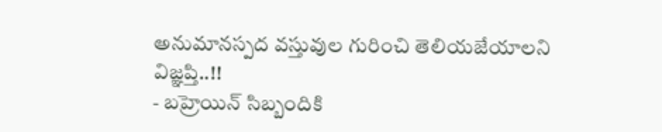అనుమానస్పద వస్తువుల గురించి తెలియజేయాలని విజ్ఞప్తి..!!
- బహ్రెయిన్ సిబ్బందికి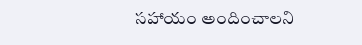సహాయం అందించాలని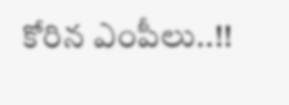కోరిన ఎంపీలు..!!